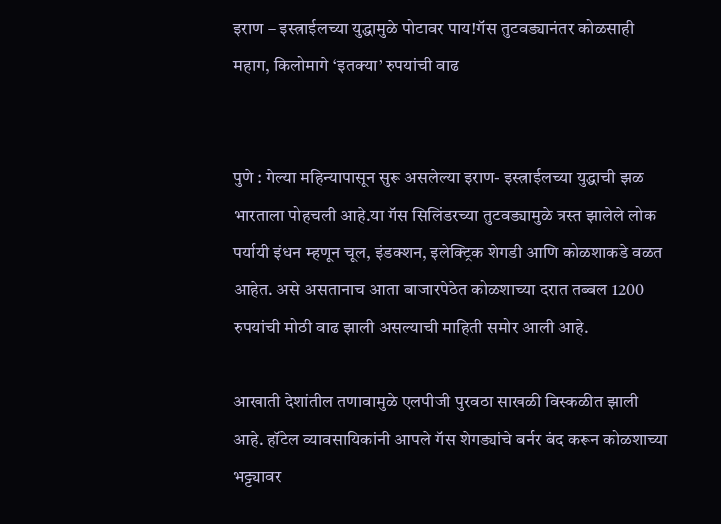इराण – इस्त्राईलच्या युद्धामुळे पोटावर पाय!गॅस तुटवड्यानंतर कोळसाही महाग, किलोमागे ‘इतक्या’ रुपयांची वाढ


पुणे : गेल्या महिन्यापासून सुरू असलेल्या इराण- इस्त्राईलच्या युद्धाची झळ भारताला पोहचली आहे.या गॅस सिलिंडरच्या तुटवड्यामुळे त्रस्त झालेले लोक पर्यायी इंधन म्हणून चूल, इंडक्शन, इलेक्ट्रिक शेगडी आणि कोळशाकडे वळत आहेत. असे असतानाच आता बाजारपेठेत कोळशाच्या दरात तब्बल 1200 रुपयांची मोठी वाढ झाली असल्याची माहिती समोर आली आहे.

आखाती देशांतील तणावामुळे एलपीजी पुरवठा साखळी विस्कळीत झाली आहे. हॉटेल व्यावसायिकांनी आपले गॅस शेगड्यांचे बर्नर बंद करून कोळशाच्या भट्ट्यावर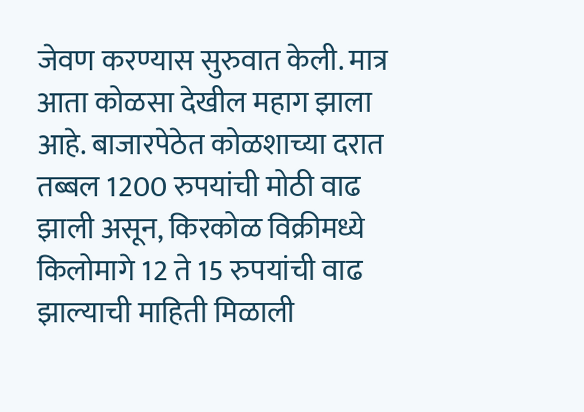जेवण करण्यास सुरुवात केली. मात्र
आता कोळसा देखील महाग झाला आहे. बाजारपेठेत कोळशाच्या दरात तब्बल 1200 रुपयांची मोठी वाढ झाली असून, किरकोळ विक्रीमध्ये किलोमागे 12 ते 15 रुपयांची वाढ झाल्याची माहिती मिळाली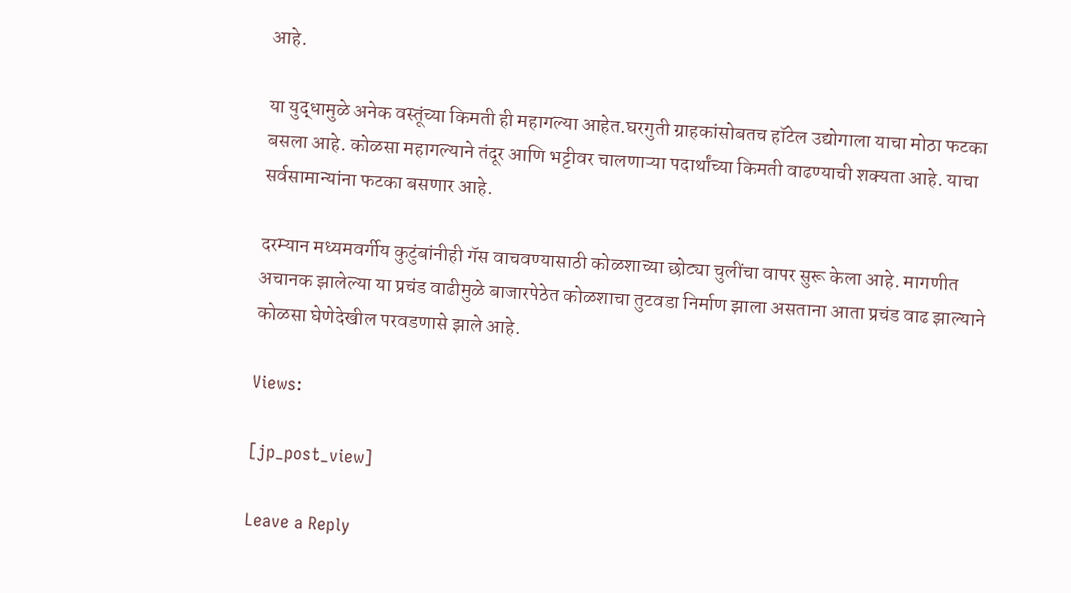आहे.

या युद्धामुळे अनेक वस्तूंच्या किमती ही महागल्या आहेत.घरगुती ग्राहकांसोबतच हॉटेल उद्योगाला याचा मोठा फटका बसला आहे. कोळसा महागल्याने तंदूर आणि भट्टीवर चालणाऱ्या पदार्थांच्या किमती वाढण्याची शक्यता आहे. याचा सर्वसामान्यांना फटका बसणार आहे.

दरम्यान मध्यमवर्गीय कुटुंबांनीही गॅस वाचवण्यासाठी कोळशाच्या छोट्या चुलींचा वापर सुरू केला आहे. मागणीत अचानक झालेल्या या प्रचंड वाढीमुळे बाजारपेठेत कोळशाचा तुटवडा निर्माण झाला असताना आता प्रचंड वाढ झाल्याने कोळसा घेणेदेखील परवडणासे झाले आहे.

Views:

[jp_post_view]

Leave a Reply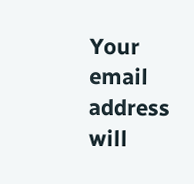Your email address will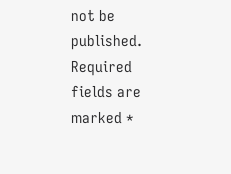not be published. Required fields are marked *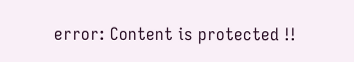error: Content is protected !!